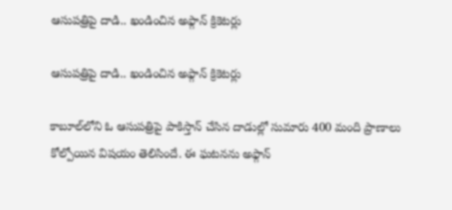ఆసుపత్రిపై దాడి.. ఖండించిన అఫ్గాన్ క్రికెటర్లు

ఆసుపత్రిపై దాడి.. ఖండించిన అఫ్గాన్ క్రికెటర్లు

కాబూల్‌లోని ఓ ఆసుపత్రిపై పాకిస్తాన్ చేసిన దాడుల్లో సుమారు 400 మంది ప్రాణాలు కోల్పోయిన విషయం తెలిసిందే. ఈ ఘటనను అఫ్గాన్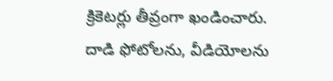క్రికెటర్లు తీవ్రంగా ఖండించారు. దాడి ఫోటోలను, వీడియోలను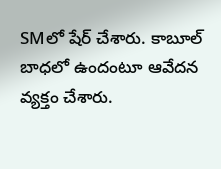SMలో షేర్ చేశారు. కాబూల్ బాధలో ఉందంటూ ఆవేదన వ్యక్తం చేశారు.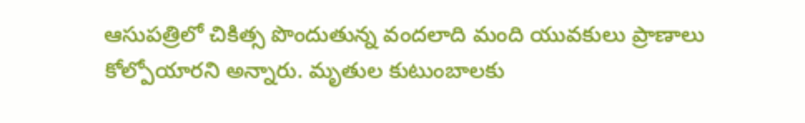ఆసుపత్రిలో చికిత్స పొందుతున్న వందలాది మంది యువకులు ప్రాణాలు కోల్పోయారని అన్నారు. మృతుల కుటుంబాలకు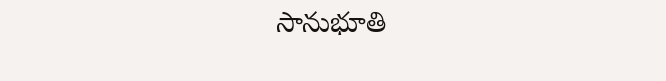సానుభూతి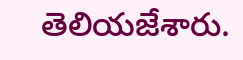తెలియజేశారు.